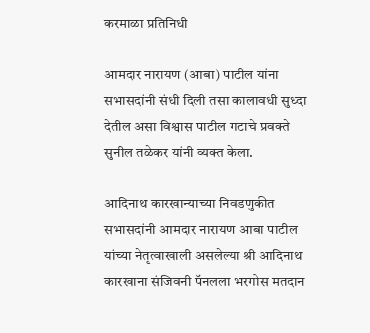करमाळा प्रतिनिधी

आमदार नारायण (आबा) पाटील यांना सभासदांनी संधी दिली तसा कालावधी सुध्दा देतील असा विश्वास पाटील गटाचे प्रवक्ते सुनील तळेकर यांनी व्यक्त केला.

आदिनाथ कारखान्याच्या निवडणुकीत सभासदांनी आमदार नारायण आबा पाटील यांच्या नेतृत्वाखाली असलेल्या श्री आदिनाथ कारखाना संजिवनी पॅनलला भरगोस मतदान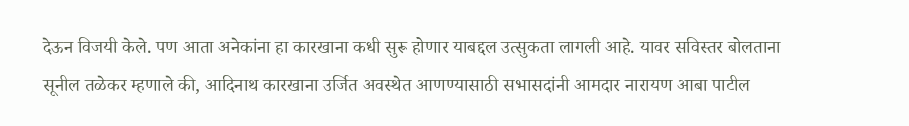देऊन विजयी केले. पण आता अनेकांना हा कारखाना कधी सुरू होणार याबद्दल उत्सुकता लागली आहे. यावर सविस्तर बोलताना सूनील तळेकर म्हणाले की, आदिनाथ कारखाना उर्जित अवस्थेत आणण्यासाठी सभासदांनी आमदार नारायण आबा पाटील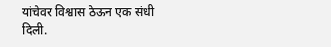यांचेवर विश्वास ठेऊन एक संधी दिली.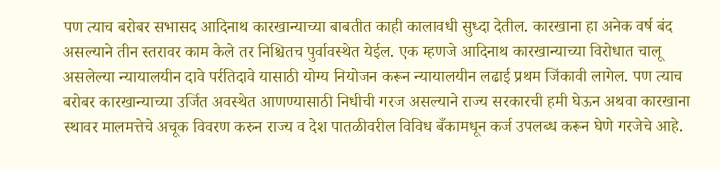पण त्याच बरोबर सभासद आदिनाथ कारखान्याच्या बाबतीत काही कालावधी सुध्दा देतील. कारखाना हा अनेक वर्ष बंद असल्याने तीन स्तरावर काम केले‌ तर निश्चितच पुर्वावस्थेत येईल. एक म्हणजे आदिनाथ कारखान्याच्या विरोधात चालू असलेल्या न्यायालयीन दावे पर्रतिदावे यासाठी योग्य नियोजन करून न्यायालयीन लढाई प्रथम जिंकावी लागेल. पण त्याच बरोबर कारखान्याच्या उर्जित अवस्थेत आणण्यासाठी निधीची गरज असल्याने राज्य सरकारची हमी घेऊन अथवा कारखाना स्थावर मालमत्तेचे अचूक विवरण करुन राज्य व‌ देश पातळीवरील विविध बँकामधून कर्ज उपलब्ध करून घेणे गरजेचे आहे.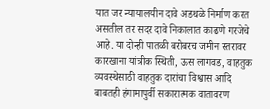यात जर न्यायालयीन दावे अडथळे निर्माण करत असतील तर सदर‌ दावे निकालात काढणे गरजेचे आहे. या दोन्ही पातळी बरोबरच जमीन स्तरावर कारखाना यांत्रीक स्थिती, ऊस लागवड, वाहतुक व्यवस्थेसाठी वाहतुक दारांचा विश्वास आदि बाबतही हंगामापुर्वी सकारात्मक वातावरण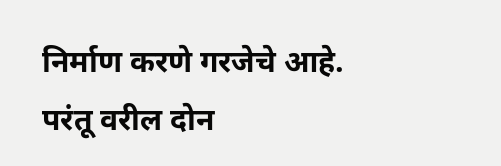निर्माण करणे गरजेचे आहे. परंतू वरील दोन‌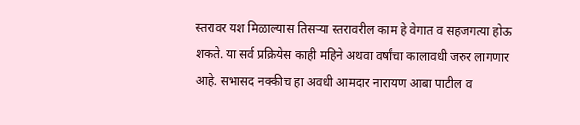स्तरावर यश मिळाल्यास तिसऱ्या स्तरावरील काम हे वेगात व सहजगत्या होऊ शकते. या सर्व प्रक्रियेस काही महिने अथवा वर्षांचा कालावधी जरुर लागणार आहे. सभासद नक्कीच हा अवधी आमदार नारायण आबा पाटील व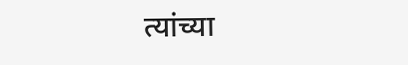त्यांच्या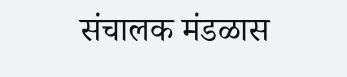संचालक मंडळास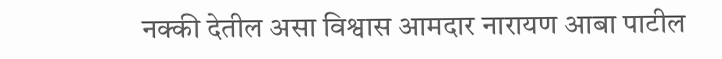नक्की देतील असा विश्वास आमदार नारायण आबा पाटील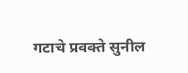गटाचे प्रवक्ते सुनील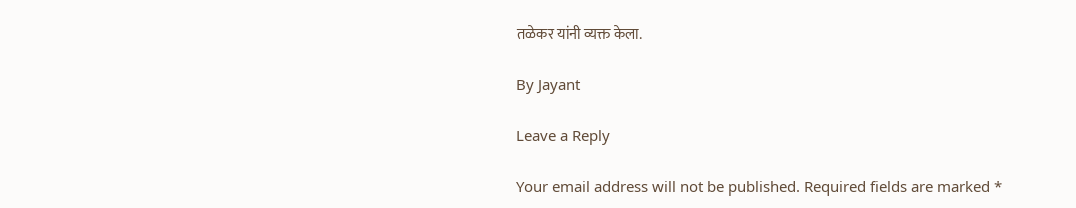तळेकर यांनी व्यक्त केला.

By Jayant

Leave a Reply

Your email address will not be published. Required fields are marked *